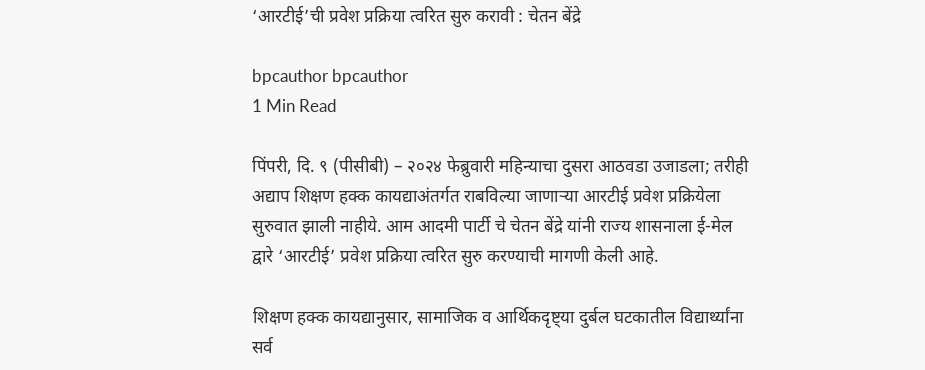‘आरटीई’ची प्रवेश प्रक्रिया त्वरित सुरु करावी : चेतन बेंद्रे

bpcauthor bpcauthor
1 Min Read

पिंपरी, दि. ९ (पीसीबी) – २०२४ फेब्रुवारी महिन्याचा दुसरा आठवडा उजाडला; तरीही अद्याप शिक्षण हक्क कायद्याअंतर्गत राबविल्या जाणाऱ्या आरटीई प्रवेश प्रक्रियेला सुरुवात झाली नाहीये. आम आदमी पार्टी चे चेतन बेंद्रे यांनी राज्य शासनाला ई-मेल द्वारे ‘आरटीई’ प्रवेश प्रक्रिया त्वरित सुरु करण्याची मागणी केली आहे.

शिक्षण हक्क कायद्यानुसार, सामाजिक व आर्थिकदृष्ट्या दुर्बल घटकातील विद्यार्थ्यांना सर्व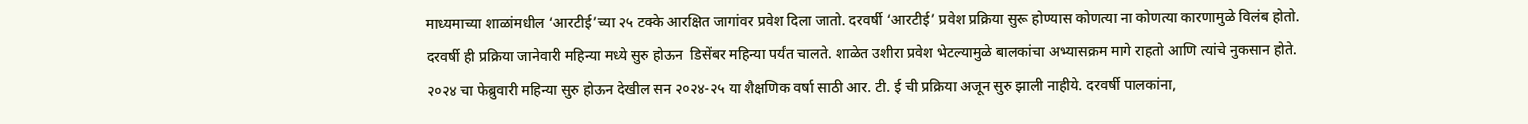माध्यमाच्या शाळांमधील ‘आरटीई’च्या २५ टक्के आरक्षित जागांवर प्रवेश दिला जातो. दरवर्षी ‘आरटीई’ प्रवेश प्रक्रिया सुरू होण्यास कोणत्या ना कोणत्या कारणामुळे विलंब होतो.
दरवर्षी ही प्रक्रिया जानेवारी महिन्या मध्ये सुरु होऊन  डिसेंबर महिन्या पर्यंत चालते. शाळेत उशीरा प्रवेश भेटल्यामुळे बालकांचा अभ्यासक्रम मागे राहतो आणि त्यांचे नुकसान होते.
२०२४ चा फेब्रुवारी महिन्या सुरु होऊन देखील सन २०२४-२५ या शैक्षणिक वर्षा साठी आर. टी. ई ची प्रक्रिया अजून सुरु झाली नाहीये. दरवर्षी पालकांना,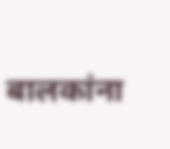बालकांना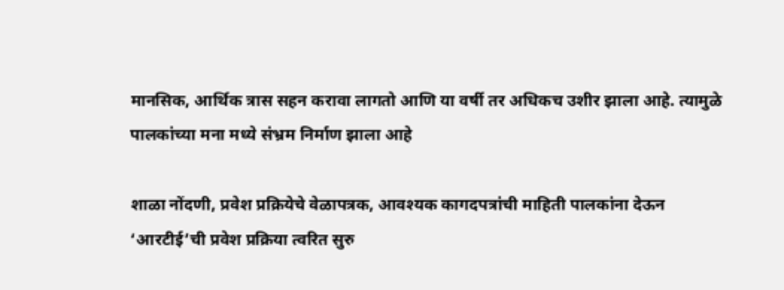मानसिक, आर्थिक त्रास सहन करावा लागतो आणि या वर्षी तर अधिकच उशीर झाला आहे. त्यामुळे पालकांच्या मना मध्ये संभ्रम निर्माण झाला आहे

शाळा नोंदणी, प्रवेश प्रक्रियेचे वेळापत्रक, आवश्यक कागदपत्रांची माहिती पालकांना देऊन ‘आरटीई’ची प्रवेश प्रक्रिया त्वरित सुरु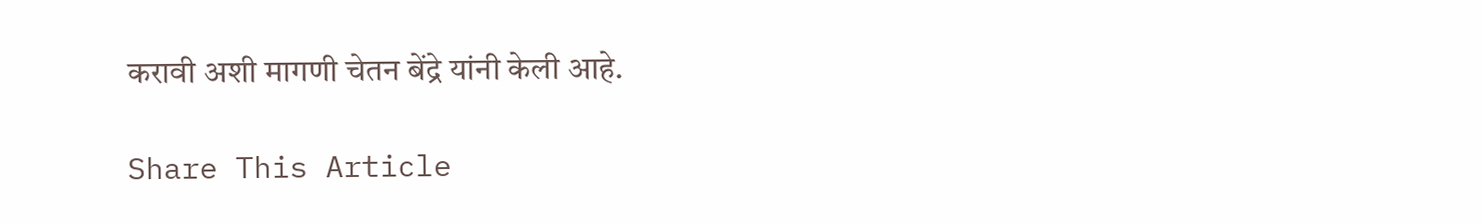करावी अशी मागणी चेतन बेंद्रे यांनी केली आहे.

Share This Article